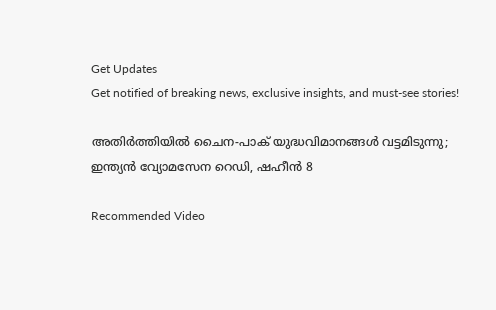Get Updates
Get notified of breaking news, exclusive insights, and must-see stories!

അതിര്‍ത്തിയില്‍ ചൈന-പാക് യുദ്ധവിമാനങ്ങള്‍ വട്ടമിടുന്നു; ഇന്ത്യന്‍ വ്യോമസേന റെഡി, ഷഹീന്‍ 8

Recommended Video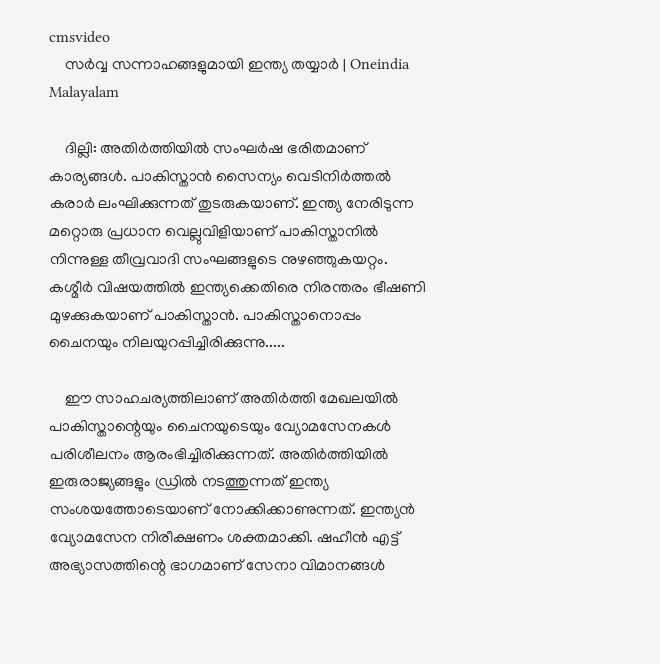cmsvideo
    സര്‍വ്വ സന്നാഹങ്ങളുമായി ഇന്ത്യ തയ്യാര്‍ | Oneindia Malayalam

    ദില്ലി: അതിര്‍ത്തിയില്‍ സംഘര്‍ഷ ഭരിതമാണ് കാര്യങ്ങള്‍. പാകിസ്താന്‍ സൈന്യം വെടിനിര്‍ത്തല്‍ കരാര്‍ ലംഘിക്കുന്നത് തുടരുകയാണ്. ഇന്ത്യ നേരിടുന്ന മറ്റൊരു പ്രധാന വെല്ലുവിളിയാണ് പാകിസ്താനില്‍ നിന്നുള്ള തീവ്രവാദി സംഘങ്ങളുടെ നുഴഞ്ഞുകയറ്റം. കശ്മീര്‍ വിഷയത്തില്‍ ഇന്ത്യക്കെതിരെ നിരന്തരം ഭീഷണി മുഴക്കുകയാണ് പാകിസ്താന്‍. പാകിസ്താനൊപ്പം ചൈനയും നിലയുറപ്പിച്ചിരിക്കുന്നു.....

    ഈ സാഹചര്യത്തിലാണ് അതിര്‍ത്തി മേഖലയില്‍ പാകിസ്താന്റെയും ചൈനയുടെയും വ്യോമസേനകള്‍ പരിശീലനം ആരംഭിച്ചിരിക്കുന്നത്. അതിര്‍ത്തിയില്‍ ഇരുരാജ്യങ്ങളും ഡ്രില്‍ നടത്തുന്നത് ഇന്ത്യ സംശയത്തോടെയാണ് നോക്കിക്കാണുന്നത്. ഇന്ത്യന്‍ വ്യോമസേന നിരീക്ഷണം ശക്തമാക്കി. ഷഹീന്‍ എട്ട് അഭ്യാസത്തിന്റെ ഭാഗമാണ് സേനാ വിമാനങ്ങള്‍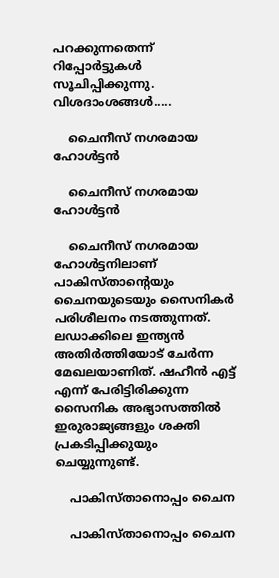പറക്കുന്നതെന്ന് റിപ്പോര്‍ട്ടുകള്‍ സൂചിപ്പിക്കുന്നു. വിശദാംശങ്ങള്‍.....

    ചൈനീസ് നഗരമായ ഹോള്‍ട്ടന്‍

    ചൈനീസ് നഗരമായ ഹോള്‍ട്ടന്‍

    ചൈനീസ് നഗരമായ ഹോള്‍ട്ടനിലാണ് പാകിസ്താന്റെയും ചൈനയുടെയും സൈനികര്‍ പരിശീലനം നടത്തുന്നത്. ലഡാക്കിലെ ഇന്ത്യന്‍ അതിര്‍ത്തിയോട് ചേര്‍ന്ന മേഖലയാണിത്. ഷഹീന്‍ എട്ട് എന്ന് പേരിട്ടിരിക്കുന്ന സൈനിക അഭ്യാസത്തില്‍ ഇരുരാജ്യങ്ങളും ശക്തി പ്രകടിപ്പിക്കുയും ചെയ്യുന്നുണ്ട്.

    പാകിസ്താനൊപ്പം ചൈന

    പാകിസ്താനൊപ്പം ചൈന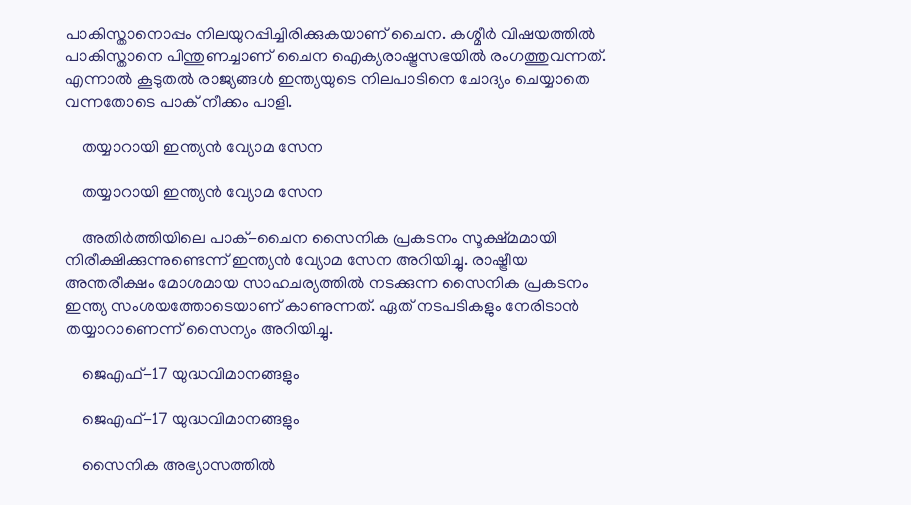പാകിസ്താനൊപ്പം നിലയുറപ്പിച്ചിരിക്കുകയാണ് ചൈന. കശ്മീര്‍ വിഷയത്തില്‍ പാകിസ്താനെ പിന്തുണച്ചാണ് ചൈന ഐക്യരാഷ്ട്രസഭയില്‍ രംഗത്തുവന്നത്. എന്നാല്‍ കൂടുതല്‍ രാജ്യങ്ങള്‍ ഇന്ത്യയുടെ നിലപാടിനെ ചോദ്യം ചെയ്യാതെ വന്നതോടെ പാക് നീക്കം പാളി.

    തയ്യാറായി ഇന്ത്യന്‍ വ്യോമ സേന

    തയ്യാറായി ഇന്ത്യന്‍ വ്യോമ സേന

    അതിര്‍ത്തിയിലെ പാക്-ചൈന സൈനിക പ്രകടനം സൂക്ഷ്മമായി നിരീക്ഷിക്കുന്നുണ്ടെന്ന് ഇന്ത്യന്‍ വ്യോമ സേന അറിയിച്ചു. രാഷ്ട്രീയ അന്തരീക്ഷം മോശമായ സാഹചര്യത്തില്‍ നടക്കുന്ന സൈനിക പ്രകടനം ഇന്ത്യ സംശയത്തോടെയാണ് കാണുന്നത്. ഏത് നടപടികളും നേരിടാന്‍ തയ്യാറാണെന്ന് സൈന്യം അറിയിച്ചു.

    ജെഎഫ്-17 യുദ്ധവിമാനങ്ങളും

    ജെഎഫ്-17 യുദ്ധവിമാനങ്ങളും

    സൈനിക അഭ്യാസത്തില്‍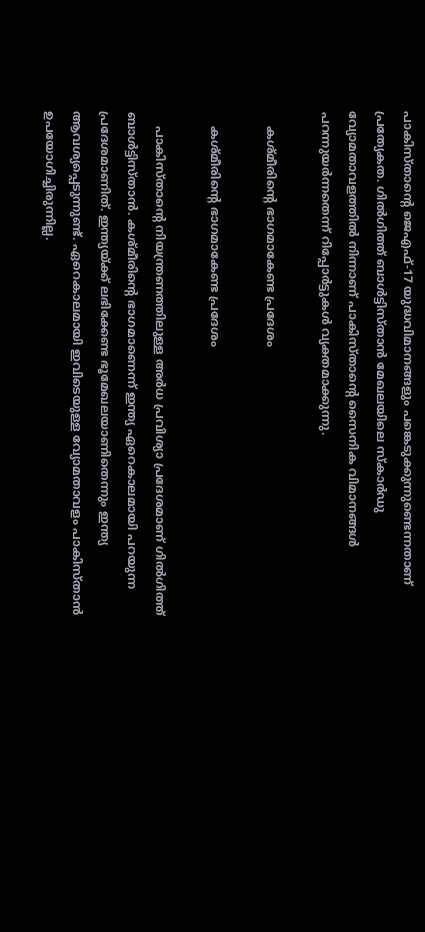പാകിസ്താന്റെ ജെഎഫ്-17 യുദ്ധവിമാനങ്ങളും പങ്കെടുക്കുന്നുണ്ടെന്നതാണ് പ്രത്യേകത. ഗില്‍ഗിത്ത് ബാള്‍ട്ടിസ്താന്‍ മേഖലയിലെ സ്‌കാര്‍ഡു വ്യോമതാവളത്തില്‍ നിന്നാണ് പാകിസ്താന്റെ സൈനിക വിമാനങ്ങള്‍ പറന്നുയര്‍ന്നതെന്ന് റിപ്പോര്‍ട്ടുകള്‍ വ്യക്തമാക്കുന്നു.

    കശ്മീരിന്റെ ഭാഗമാകേണ്ട പ്രദേശം

    കശ്മീരിന്റെ ഭാഗമാകേണ്ട പ്രദേശം

    പാകിസ്താന്റെ നിയന്ത്രണത്തിലുള്ള അര്‍ധ പ്രവിശ്യാ പ്രദേശമാണ് ഗില്‍ഗിത്ത് ബാള്‍ട്ടിസ്താന്‍. കശ്മീരിന്റെ ഭാഗമാണെന്ന് ഇന്ത്യ ഏറെകാലമായി പറയുന്ന പ്രദേശമാണിത്. ഇന്ത്യയ്ക്ക് ലഭിക്കേണ്ട ഭൂമേഖലയാണിതെന്നും ഇന്ത്യ ആവശ്യപ്പെടുന്നുണ്ട്. ഏറെകാലമായി ഇവിടെയുള്ള വ്യോമതാവളം പാകിസ്താന്‍ ഉപയോഗിച്ചിരുന്നില്ല.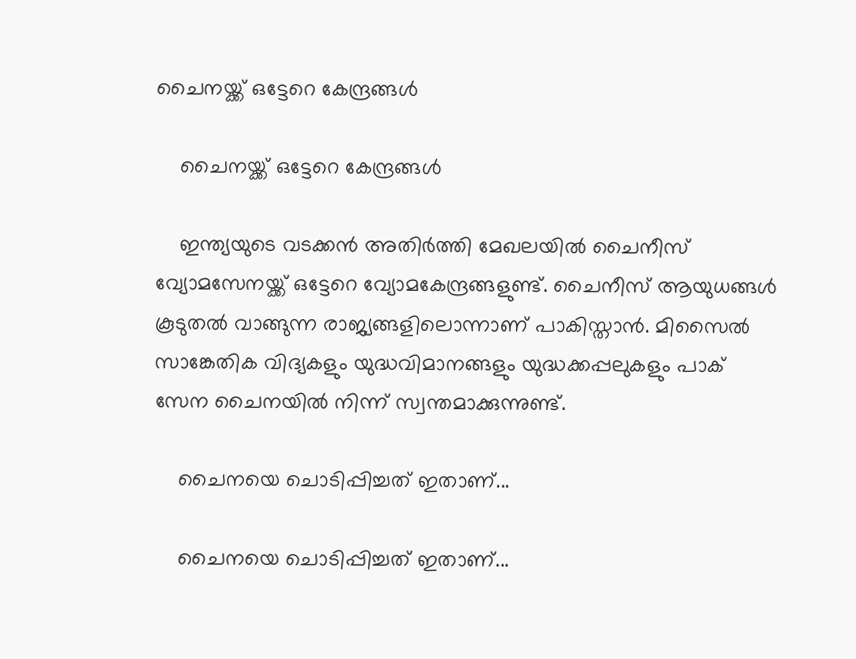ചൈനയ്ക്ക് ഒട്ടേറെ കേന്ദ്രങ്ങള്‍

    ചൈനയ്ക്ക് ഒട്ടേറെ കേന്ദ്രങ്ങള്‍

    ഇന്ത്യയുടെ വടക്കന്‍ അതിര്‍ത്തി മേഖലയില്‍ ചൈനീസ് വ്യോമസേനയ്ക്ക് ഒട്ടേറെ വ്യോമകേന്ദ്രങ്ങളുണ്ട്. ചൈനീസ് ആയുധങ്ങള്‍ കൂടുതല്‍ വാങ്ങുന്ന രാജ്യങ്ങളിലൊന്നാണ് പാകിസ്താന്‍. മിസൈല്‍ സാങ്കേതിക വിദ്യകളും യുദ്ധവിമാനങ്ങളും യുദ്ധക്കപ്പലുകളും പാക് സേന ചൈനയില്‍ നിന്ന് സ്വന്തമാക്കുന്നുണ്ട്.

    ചൈനയെ ചൊടിപ്പിച്ചത് ഇതാണ്...

    ചൈനയെ ചൊടിപ്പിച്ചത് ഇതാണ്...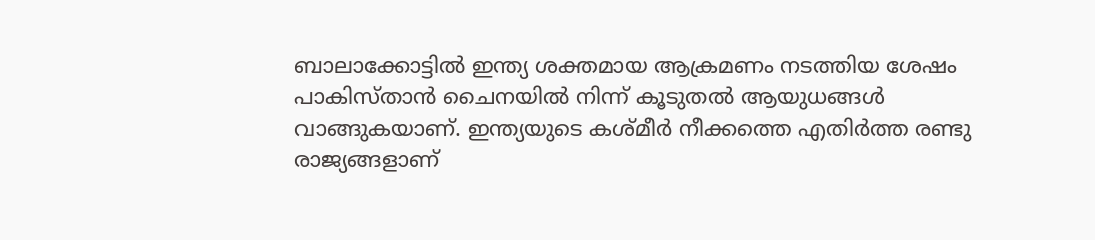ബാലാക്കോട്ടില്‍ ഇന്ത്യ ശക്തമായ ആക്രമണം നടത്തിയ ശേഷം പാകിസ്താന്‍ ചൈനയില്‍ നിന്ന് കൂടുതല്‍ ആയുധങ്ങള്‍ വാങ്ങുകയാണ്. ഇന്ത്യയുടെ കശ്മീര്‍ നീക്കത്തെ എതിര്‍ത്ത രണ്ടു രാജ്യങ്ങളാണ്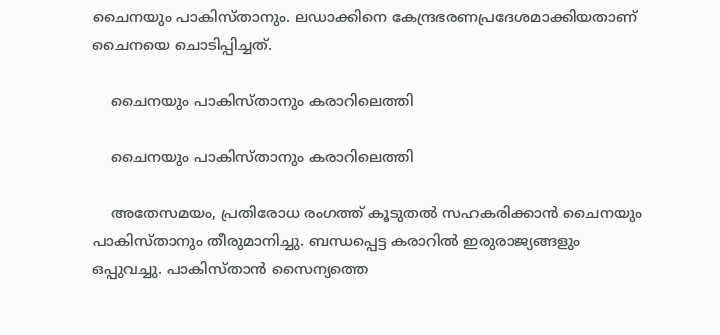ചൈനയും പാകിസ്താനും. ലഡാക്കിനെ കേന്ദ്രഭരണപ്രദേശമാക്കിയതാണ് ചൈനയെ ചൊടിപ്പിച്ചത്.

    ചൈനയും പാകിസ്താനും കരാറിലെത്തി

    ചൈനയും പാകിസ്താനും കരാറിലെത്തി

    അതേസമയം, പ്രതിരോധ രംഗത്ത് കൂടുതല്‍ സഹകരിക്കാന്‍ ചൈനയും പാകിസ്താനും തീരുമാനിച്ചു. ബന്ധപ്പെട്ട കരാറില്‍ ഇരുരാജ്യങ്ങളും ഒപ്പുവച്ചു. പാകിസ്താന്‍ സൈന്യത്തെ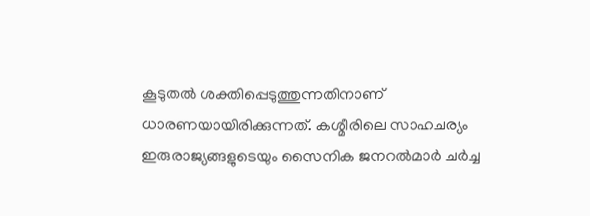കൂടുതല്‍ ശക്തിപ്പെടുത്തുന്നതിനാണ് ധാരണയായിരിക്കുന്നത്. കശ്മീരിലെ സാഹചര്യം ഇരുരാജ്യങ്ങളുടെയും സൈനിക ജനറല്‍മാര്‍ ചര്‍ച്ച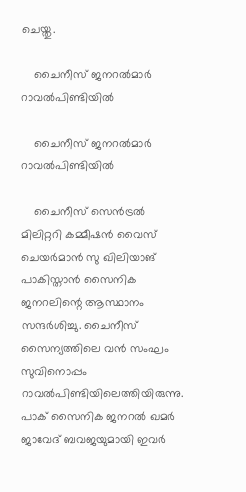ചെയ്തു.

    ചൈനീസ് ജനറല്‍മാര്‍ റാവല്‍പിണ്ടിയില്‍

    ചൈനീസ് ജനറല്‍മാര്‍ റാവല്‍പിണ്ടിയില്‍

    ചൈനീസ് സെന്‍ട്രല്‍ മിലിറ്ററി കമ്മീഷന്‍ വൈസ് ചെയര്‍മാന്‍ സു ഖിലിയാങ് പാകിസ്താന്‍ സൈനിക ജനറലിന്റെ ആസ്ഥാനം സന്ദര്‍ശിച്ചു. ചൈനീസ് സൈന്യത്തിലെ വന്‍ സംഘം സുവിനൊപ്പം റാവല്‍പിണ്ടിയിലെത്തിയിരുന്നു. പാക് സൈനിക ജനറല്‍ ഖമര്‍ ജാവേദ് ബവജയുമായി ഇവര്‍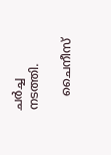ചര്‍ച്ച നടത്തി.

    ചൈനീസ്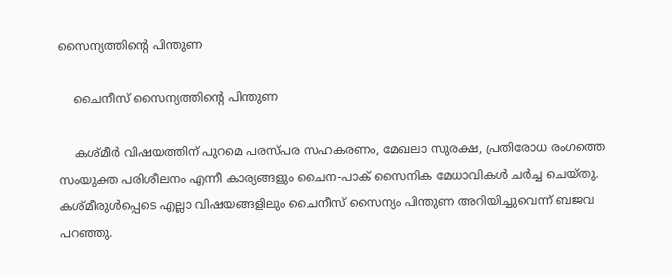സൈന്യത്തിന്റെ പിന്തുണ

    ചൈനീസ് സൈന്യത്തിന്റെ പിന്തുണ

    കശ്മീര്‍ വിഷയത്തിന് പുറമെ പരസ്പര സഹകരണം, മേഖലാ സുരക്ഷ, പ്രതിരോധ രംഗത്തെ സംയുക്ത പരിശീലനം എന്നീ കാര്യങ്ങളും ചൈന-പാക് സൈനിക മേധാവികള്‍ ചര്‍ച്ച ചെയ്തു. കശ്മീരുള്‍പ്പെടെ എല്ലാ വിഷയങ്ങളിലും ചൈനീസ് സൈന്യം പിന്തുണ അറിയിച്ചുവെന്ന് ബജവ പറഞ്ഞു.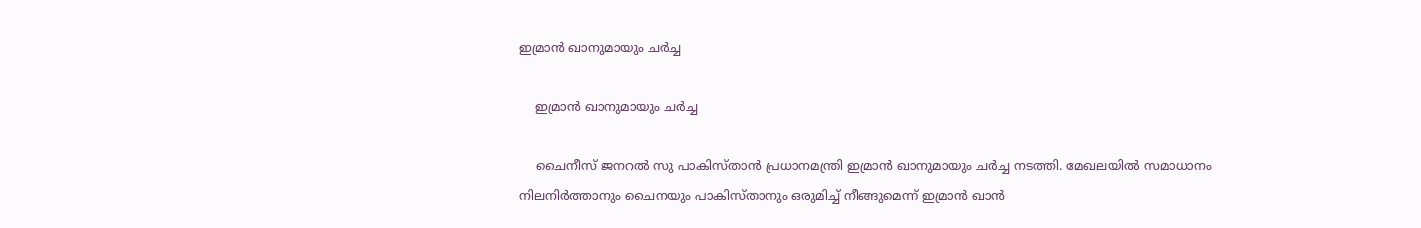ഇമ്രാന്‍ ഖാനുമായും ചര്‍ച്ച

    ഇമ്രാന്‍ ഖാനുമായും ചര്‍ച്ച

    ചൈനീസ് ജനറല്‍ സു പാകിസ്താന്‍ പ്രധാനമന്ത്രി ഇമ്രാന്‍ ഖാനുമായും ചര്‍ച്ച നടത്തി. മേഖലയില്‍ സമാധാനം നിലനിര്‍ത്താനും ചൈനയും പാകിസ്താനും ഒരുമിച്ച് നീങ്ങുമെന്ന് ഇമ്രാന്‍ ഖാന്‍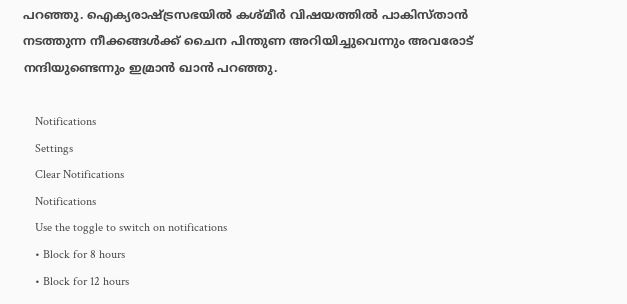പറഞ്ഞു. ഐക്യരാഷ്ട്രസഭയില്‍ കശ്മീര്‍ വിഷയത്തില്‍ പാകിസ്താന്‍ നടത്തുന്ന നീക്കങ്ങള്‍ക്ക് ചൈന പിന്തുണ അറിയിച്ചുവെന്നും അവരോട് നന്ദിയുണ്ടെന്നും ഇമ്രാന്‍ ഖാന്‍ പറഞ്ഞു.

    Notifications
    Settings
    Clear Notifications
    Notifications
    Use the toggle to switch on notifications
    • Block for 8 hours
    • Block for 12 hours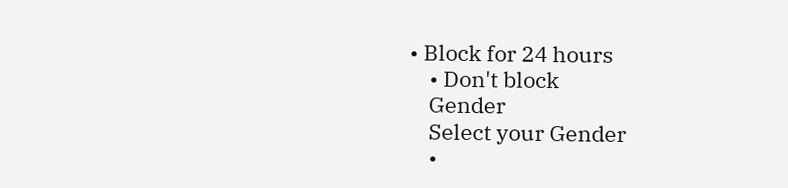• Block for 24 hours
    • Don't block
    Gender
    Select your Gender
    •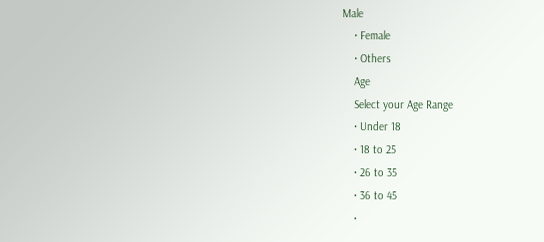Male
    • Female
    • Others
    Age
    Select your Age Range
    • Under 18
    • 18 to 25
    • 26 to 35
    • 36 to 45
    •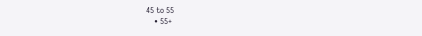45 to 55
    • 55+